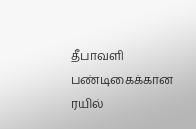தீபாவளி பண்டிகைக்கான ரயில்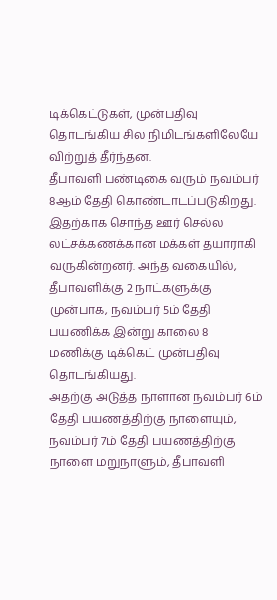டிக்கெட்டுகள், முன்பதிவு தொடங்கிய சில நிமிடங்களிலேயே விற்றுத் தீர்ந்தன.
தீபாவளி பண்டிகை வரும் நவம்பர் 8ஆம் தேதி கொண்டாடப்படுகிறது. இதற்காக சொந்த ஊர் செல்ல லட்சக்கணக்கான மக்கள் தயாராகி வருகின்றனர். அந்த வகையில், தீபாவளிக்கு 2 நாட்களுக்கு முன்பாக, நவம்பர் 5ம் தேதி பயணிக்க இன்று காலை 8 மணிக்கு டிக்கெட் முன்பதிவு தொடங்கியது.
அதற்கு அடுத்த நாளான நவம்பர் 6ம் தேதி பயணத்திற்கு நாளையும், நவம்பர் 7ம் தேதி பயணத்திற்கு நாளை மறுநாளும், தீபாவளி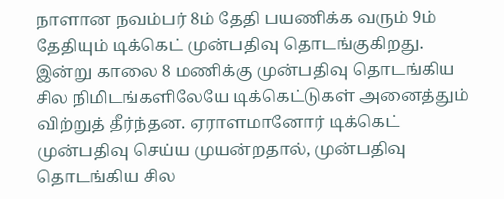நாளான நவம்பர் 8ம் தேதி பயணிக்க வரும் 9ம் தேதியும் டிக்கெட் முன்பதிவு தொடங்குகிறது.
இன்று காலை 8 மணிக்கு முன்பதிவு தொடங்கிய சில நிமிடங்களிலேயே டிக்கெட்டுகள் அனைத்தும் விற்றுத் தீர்ந்தன. ஏராளமானோர் டிக்கெட் முன்பதிவு செய்ய முயன்றதால், முன்பதிவு தொடங்கிய சில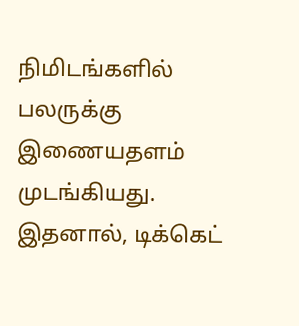நிமிடங்களில் பலருக்கு இணையதளம் முடங்கியது. இதனால், டிக்கெட்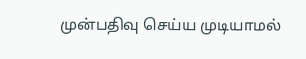முன்பதிவு செய்ய முடியாமல்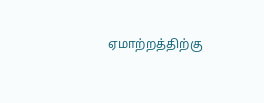ஏமாற்றத்திற்கு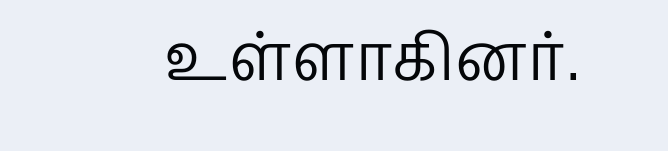உள்ளாகினர்.